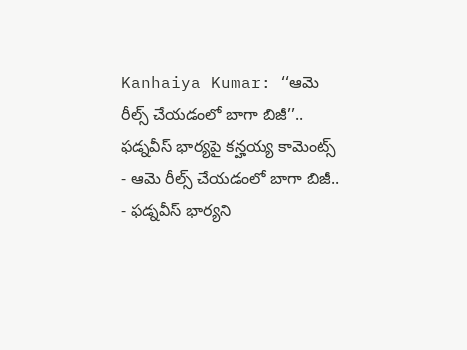Kanhaiya Kumar: ‘‘ఆమె రీల్స్ చేయడంలో బాగా బిజీ’’.. ఫడ్నవీస్ భార్యపై కన్హయ్య కామెంట్స్
- ఆమె రీల్స్ చేయడంలో బాగా బిజీ..
- ఫడ్నవీస్ భార్యని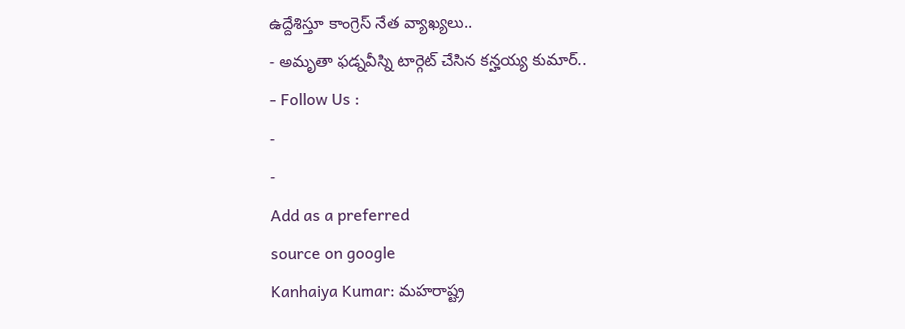ఉద్దేశిస్తూ కాంగ్రెస్ నేత వ్యాఖ్యలు..
- అమృతా ఫడ్నవీస్ని టార్గెట్ చేసిన కన్హయ్య కుమార్..
- Follow Us :
-
-
Add as a preferred
source on google
Kanhaiya Kumar: మహరాష్ట్ర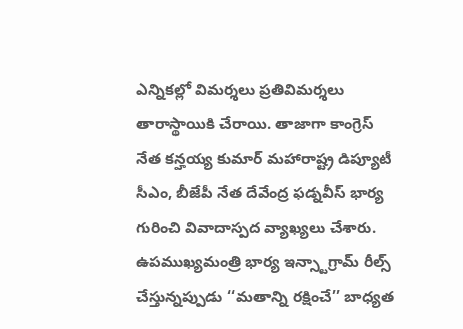ఎన్నికల్లో విమర్శలు ప్రతివిమర్శలు తారాస్థాయికి చేరాయి. తాజాగా కాంగ్రెస్ నేత కన్హయ్య కుమార్ మహారాష్ట్ర డిప్యూటీ సీఎం, బీజేపీ నేత దేవేంద్ర ఫడ్నవీస్ భార్య గురించి వివాదాస్పద వ్యాఖ్యలు చేశారు. ఉపముఖ్యమంత్రి భార్య ఇన్స్టాగ్రామ్ రీల్స్ చేస్తున్నప్పుడు ‘‘మతాన్ని రక్షించే’’ బాధ్యత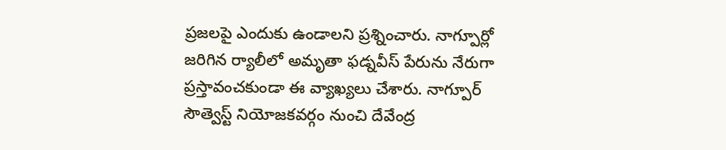ప్రజలపై ఎందుకు ఉండాలని ప్రశ్నించారు. నాగ్పూర్లో జరిగిన ర్యాలీలో అమృతా ఫడ్నవీస్ పేరును నేరుగా ప్రస్తావంచకుండా ఈ వ్యాఖ్యలు చేశారు. నాగ్పూర్ సౌత్వెస్ట్ నియోజకవర్గం నుంచి దేవేంద్ర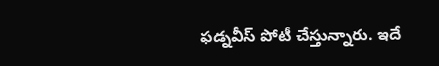ఫడ్నవీస్ పోటీ చేస్తున్నారు. ఇదే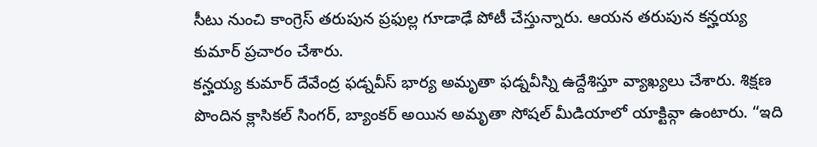సీటు నుంచి కాంగ్రెస్ తరుపున ప్రఫుల్ల గూడాఢే పోటీ చేస్తున్నారు. ఆయన తరుపున కన్హయ్య కుమార్ ప్రచారం చేశారు.
కన్హయ్య కుమార్ దేవేంద్ర ఫడ్నవీస్ భార్య అమృతా ఫడ్నవీస్ని ఉద్దేశిస్తూ వ్యాఖ్యలు చేశారు. శిక్షణ పొందిన క్లాసికల్ సింగర్, బ్యాంకర్ అయిన అమృతా సోషల్ మీడియాలో యాక్టివ్గా ఉంటారు. “ఇది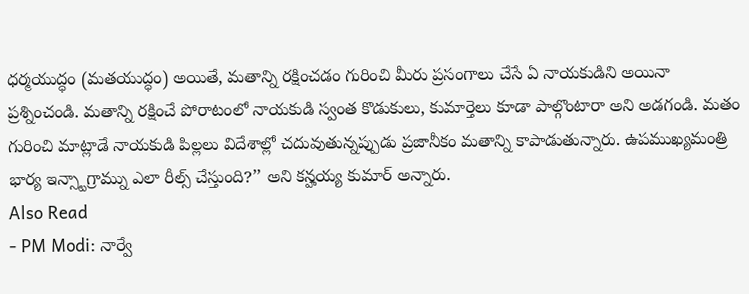ధర్మయుద్ధం (మతయుద్ధం) అయితే, మతాన్ని రక్షించడం గురించి మీరు ప్రసంగాలు చేసే ఏ నాయకుడిని అయినా ప్రశ్నించండి. మతాన్ని రక్షించే పోరాటంలో నాయకుడి స్వంత కొడుకులు, కుమార్తెలు కూడా పాల్గొంటారా అని అడగండి. మతం గురించి మాట్లాడే నాయకుడి పిల్లలు విదేశాల్లో చదువుతున్నప్పుడు ప్రజానీకం మతాన్ని కాపాడుతున్నారు. ఉపముఖ్యమంత్రి భార్య ఇన్స్టాగ్రామ్ను ఎలా రీల్స్ చేస్తుంది?’’ అని కన్హయ్య కుమార్ అన్నారు.
Also Read
- PM Modi: నార్వే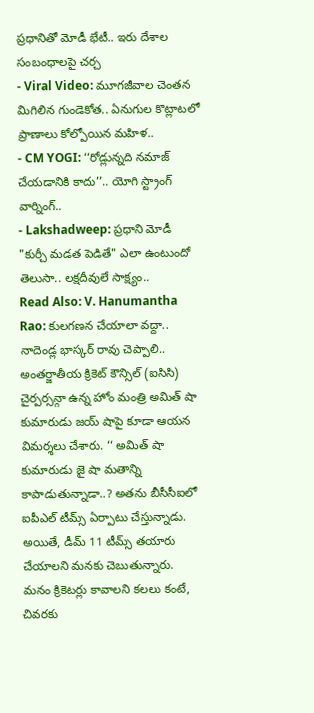ప్రధానితో మోడీ భేటీ.. ఇరు దేశాల సంబంధాలపై చర్చ
- Viral Video: మూగజీవాల చెంతన మిగిలిన గుండెకోత.. ఏనుగుల కొట్లాటలో ప్రాణాలు కోల్పోయిన మహిళ..
- CM YOGI: ‘‘రోడ్లున్నది నమాజ్ చేయడానికి కాదు’’.. యోగి స్ట్రాంగ్ వార్నింగ్..
- Lakshadweep: ప్రధాని మోడీ "కుర్చీ మడత పెడితే" ఎలా ఉంటుందో తెలుసా.. లక్షదీవులే సాక్ష్యం..
Read Also: V. Hanumantha Rao: కులగణన చేయాలా వద్దా.. నాదెండ్ల భాస్కర్ రావు చెప్పాలి..
అంతర్జాతీయ క్రికెట్ కౌన్సిల్ (ఐసిసి) చైర్పర్సన్గా ఉన్న హోం మంత్రి అమిత్ షా కుమారుడు జయ్ షాపై కూడా ఆయన విమర్శలు చేశారు. ‘‘ అమిత్ షా కుమారుడు జై షా మతాన్ని కాపాడుతున్నాడా..? అతను బీసీసీఐలో ఐపీఎల్ టీమ్స్ ఏర్పాటు చేస్తున్నాడు. అయితే, డీమ్ 11 టీమ్స్ తయారు చేయాలని మనకు చెబుతున్నారు. మనం క్రికెటర్లు కావాలని కలలు కంటే, చివరకు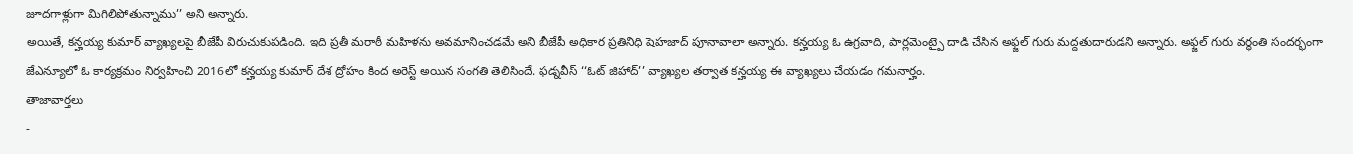జూదగాళ్లుగా మిగిలిపోతున్నాము’’ అని అన్నారు.
అయితే, కన్హయ్య కుమార్ వ్యాఖ్యలపై బీజేపీ విరుచుకుపడింది. ఇది ప్రతీ మరాఠీ మహిళను అవమానించడమే అని బీజేపీ అధికార ప్రతినిధి షెహజాద్ పూనావాలా అన్నారు. కన్హయ్య ఓ ఉగ్రవాది, పార్లమెంట్పై దాడి చేసిన అఫ్జల్ గురు మద్దతుదారుడని అన్నారు. అఫ్జల్ గురు వర్ధంతి సందర్భంగా జేఎన్యూలో ఓ కార్యక్రమం నిర్వహించి 2016లో కన్హయ్య కుమార్ దేశ ద్రోహం కింద అరెస్ట్ అయిన సంగతి తెలిసిందే. ఫడ్నవీస్ ‘‘ఓట్ జిహాద్’’ వ్యాఖ్యల తర్వాత కన్హయ్య ఈ వ్యాఖ్యలు చేయడం గమనార్హం.
తాజావార్తలు
-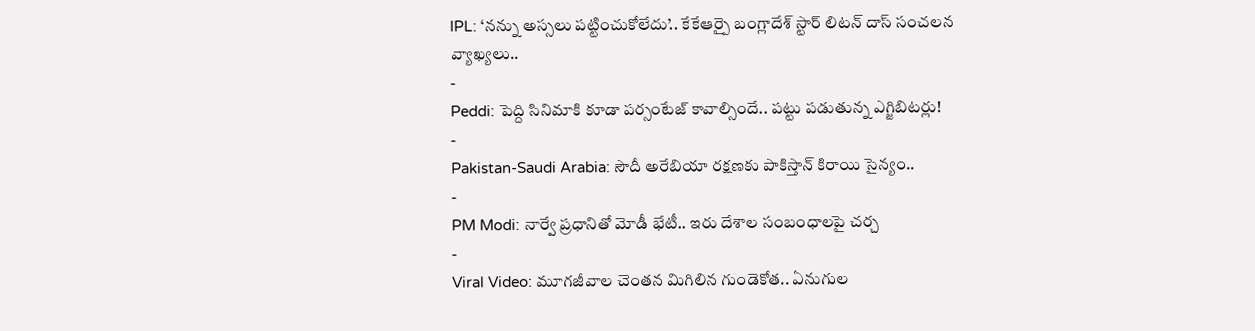IPL: ‘నన్ను అస్సలు పట్టించుకోలేదు’.. కేకేఆర్పై బంగ్లాదేశ్ స్టార్ లిటన్ దాస్ సంచలన వ్యాఖ్యలు..
-
Peddi: పెద్ది సినిమాకి కూడా పర్సంటేజ్ కావాల్సిందే.. పట్టు పడుతున్న ఎగ్జిబిటర్లు!
-
Pakistan-Saudi Arabia: సౌదీ అరేబియా రక్షణకు పాకిస్తాన్ కిరాయి సైన్యం..
-
PM Modi: నార్వే ప్రధానితో మోడీ భేటీ.. ఇరు దేశాల సంబంధాలపై చర్చ
-
Viral Video: మూగజీవాల చెంతన మిగిలిన గుండెకోత.. ఏనుగుల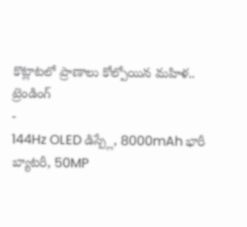కొట్లాటలో ప్రాణాలు కోల్పోయిన మహిళ..
ట్రెండింగ్
-
144Hz OLED డిస్ప్లే, 8000mAh భారీ బ్యాటరీ, 50MP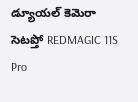డ్యూయల్ కెమెరా సెటప్తో REDMAGIC 11S Pro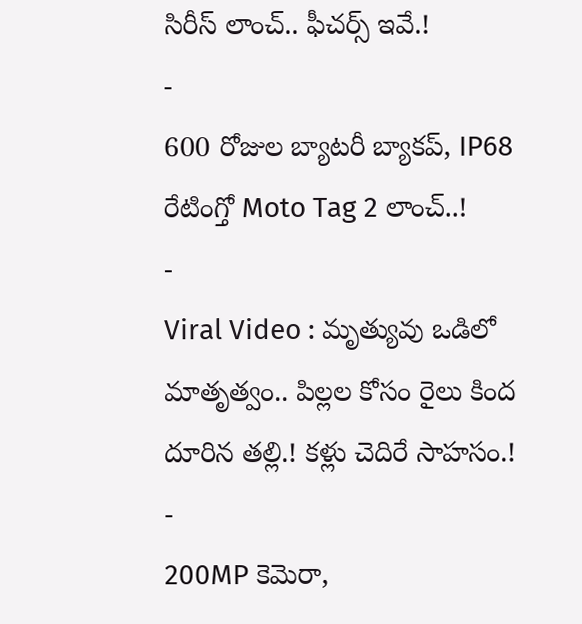సిరీస్ లాంచ్.. ఫీచర్స్ ఇవే.!
-
600 రోజుల బ్యాటరీ బ్యాకప్, IP68 రేటింగ్తో Moto Tag 2 లాంచ్..!
-
Viral Video : మృత్యువు ఒడిలో మాతృత్వం.. పిల్లల కోసం రైలు కింద దూరిన తల్లి.! కళ్లు చెదిరే సాహసం.!
-
200MP కెమెరా,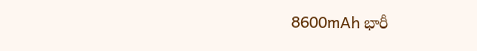8600mAh భారీ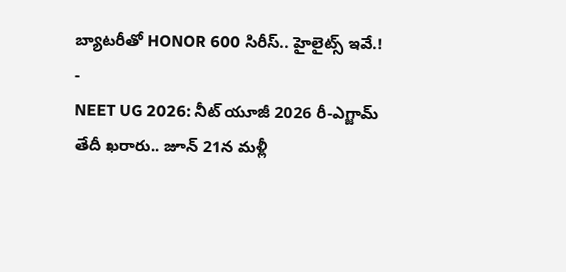బ్యాటరీతో HONOR 600 సిరీస్.. హైలైట్స్ ఇవే.!
-
NEET UG 2026: నీట్ యూజీ 2026 రీ-ఎగ్జామ్ తేదీ ఖరారు.. జూన్ 21న మళ్లీ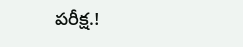పరీక్ష.!